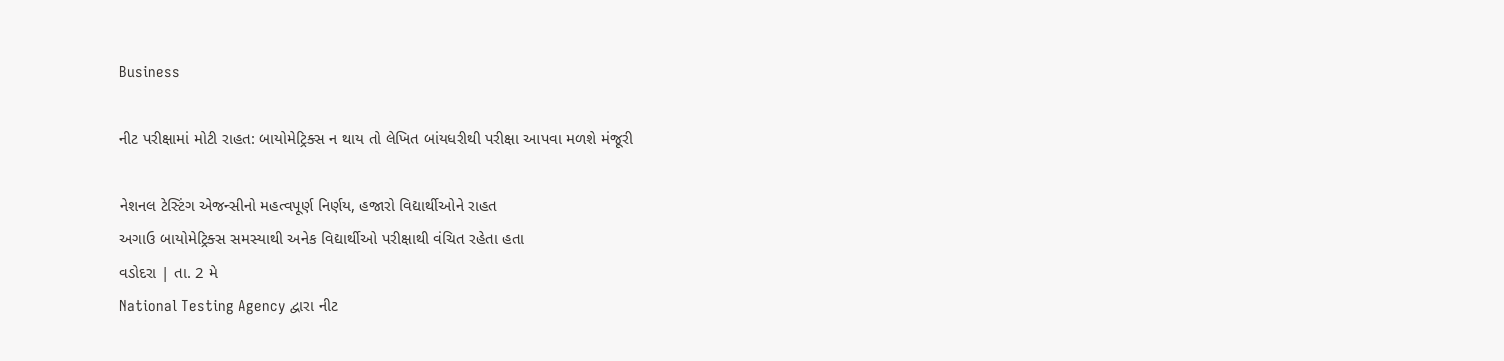Business

નીટ પરીક્ષામાં મોટી રાહત: બાયોમેટ્રિક્સ ન થાય તો લેખિત બાંયધરીથી પરીક્ષા આપવા મળશે મંજૂરી

નેશનલ ટેસ્ટિંગ એજન્સીનો મહત્વપૂર્ણ નિર્ણય, હજારો વિદ્યાર્થીઓને રાહત
અગાઉ બાયોમેટ્રિક્સ સમસ્યાથી અનેક વિદ્યાર્થીઓ પરીક્ષાથી વંચિત રહેતા હતા
વડોદરા | તા. 2 મે
National Testing Agency દ્વારા નીટ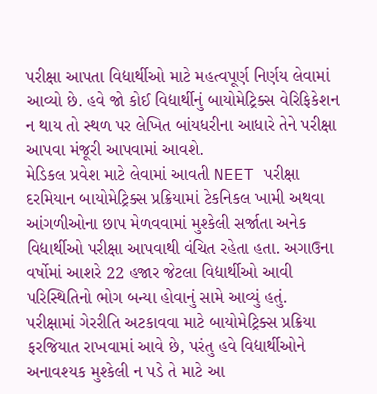પરીક્ષા આપતા વિદ્યાર્થીઓ માટે મહત્વપૂર્ણ નિર્ણય લેવામાં આવ્યો છે. હવે જો કોઈ વિદ્યાર્થીનું બાયોમેટ્રિક્સ વેરિફિકેશન ન થાય તો સ્થળ પર લેખિત બાંયધરીના આધારે તેને પરીક્ષા આપવા મંજૂરી આપવામાં આવશે.
મેડિકલ પ્રવેશ માટે લેવામાં આવતી NEET પરીક્ષા દરમિયાન બાયોમેટ્રિક્સ પ્રક્રિયામાં ટેકનિકલ ખામી અથવા આંગળીઓના છાપ મેળવવામાં મુશ્કેલી સર્જાતા અનેક વિદ્યાર્થીઓ પરીક્ષા આપવાથી વંચિત રહેતા હતા. અગાઉના વર્ષોમાં આશરે 22 હજાર જેટલા વિદ્યાર્થીઓ આવી પરિસ્થિતિનો ભોગ બન્યા હોવાનું સામે આવ્યું હતું.
પરીક્ષામાં ગેરરીતિ અટકાવવા માટે બાયોમેટ્રિક્સ પ્રક્રિયા ફરજિયાત રાખવામાં આવે છે, પરંતુ હવે વિદ્યાર્થીઓને અનાવશ્યક મુશ્કેલી ન પડે તે માટે આ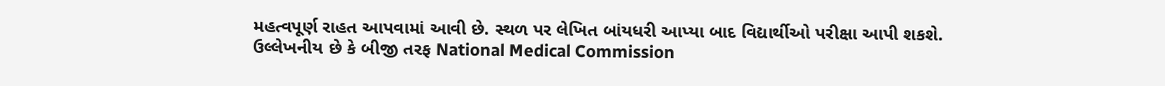મહત્વપૂર્ણ રાહત આપવામાં આવી છે. સ્થળ પર લેખિત બાંયધરી આપ્યા બાદ વિદ્યાર્થીઓ પરીક્ષા આપી શકશે.
ઉલ્લેખનીય છે કે બીજી તરફ National Medical Commission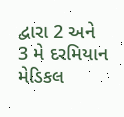દ્વારા 2 અને 3 મે દરમિયાન મેડિકલ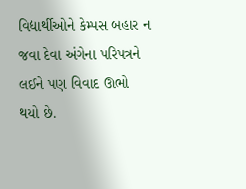વિદ્યાર્થીઓને કેમ્પસ બહાર ન જવા દેવા અંગેના પરિપત્રને લઈને પણ વિવાદ ઊભો થયો છે.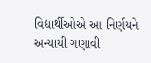વિદ્યાર્થીઓએ આ નિર્ણયને અન્યાયી ગણાવી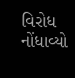વિરોધ નોંધાવ્યો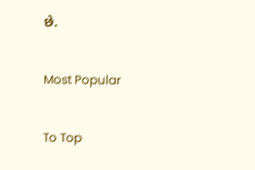છે.

Most Popular

To Top